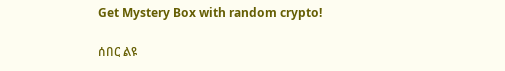Get Mystery Box with random crypto!

ሰበር ልዩ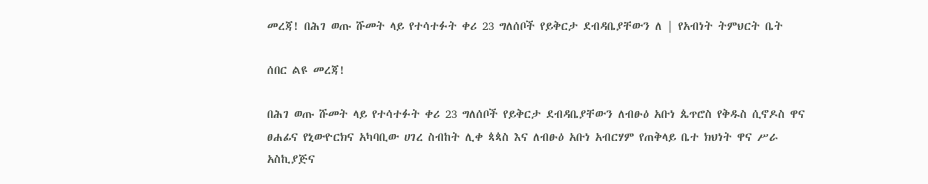መረጃ! በሕገ ወጡ ሹመት ላይ የተሳተፉት ቀሪ 23 ግለሰቦች የይቅርታ ደብዳቤያቸውን ለ | የአብነት ትምህርት ቤት

ሰበር ልዩ መረጃ!

በሕገ ወጡ ሹመት ላይ የተሳተፉት ቀሪ 23 ግለሰቦች የይቅርታ ደብዳቤያቸውን ለብፁዕ አቡነ ጴጥሮስ የቅዱስ ሲኖዶስ ዋና ፀሐፊና የኒውዮርክና አካባቢው ሀገረ ስብከት ሊቀ ጳጳስ እና ለብፁዕ አቡነ አብርሃም የጠቅላይ ቤተ ክህነት ዋና ሥራ አስኪያጅና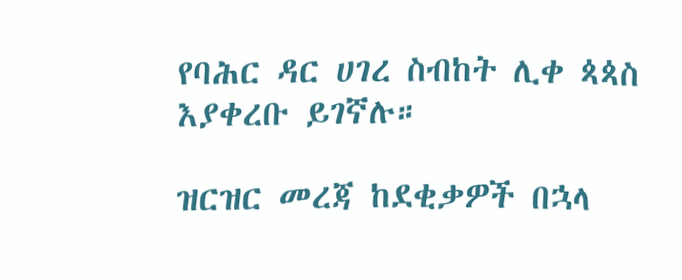የባሕር ዳር ሀገረ ስብከት ሊቀ ጳጳስ እያቀረቡ ይገኛሉ።

ዝርዝር መረጃ ከደቂቃዎች በኋላ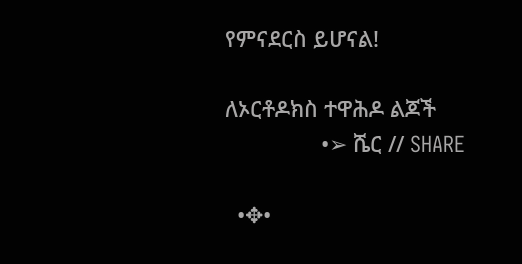የምናደርስ ይሆናል!

ለኦርቶዶክስ ተዋሕዶ ልጆች
                •➢ ሼር // SHARE

  •✥•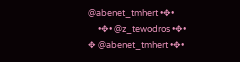@abenet_tmhert •✥•
     •✥• @z_tewodros •✥•
✥ @abenet_tmhert •✥•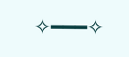✧━━━✧